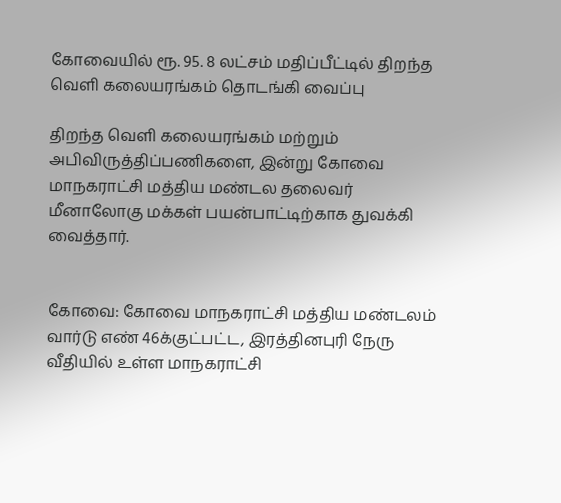கோவையில் ரூ. 95. 8 லட்சம் மதிப்பீட்டில் திறந்த வெளி கலையரங்கம் தொடங்கி வைப்பு

திறந்த வெளி கலையரங்கம் மற்றும் அபிவிருத்திப்பணிகளை, இன்று கோவை மாநகராட்சி மத்திய மண்டல தலைவர் மீனாலோகு மக்கள் பயன்பாட்டிற்காக துவக்கி வைத்தார்.


கோவை: கோவை மாநகராட்சி மத்திய மண்டலம் வார்டு எண் 46க்குட்பட்ட, இரத்தினபுரி நேரு வீதியில் உள்ள மாநகராட்சி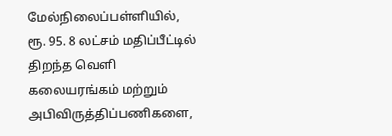மேல்நிலைப்பள்ளியில், ரூ. 95. 8 லட்சம் மதிப்பீட்டில் திறந்த வெளி கலையரங்கம் மற்றும் அபிவிருத்திப்பணிகளை,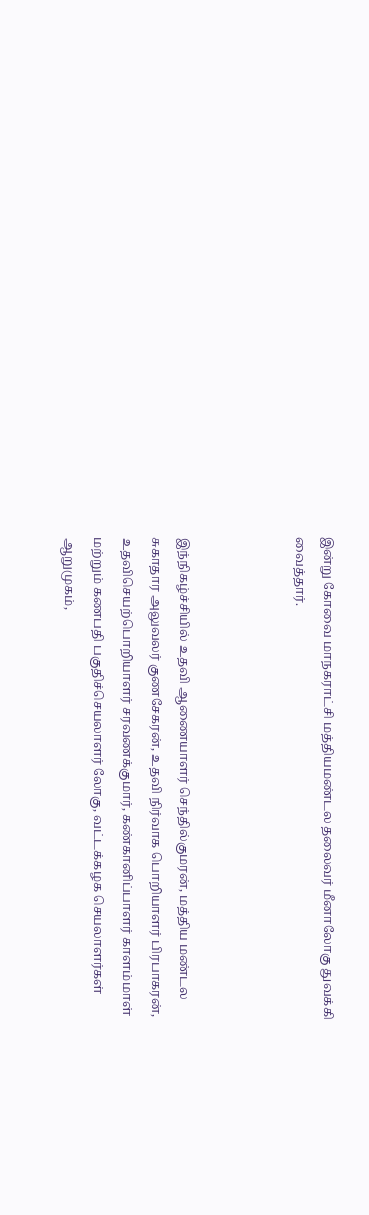இன்று கோவை மாநகராட்சி மத்தியமண்டல தலைவர் மீனாலோகு துவக்கி வைத்தார்.



இந்நிகழ்ச்சியில் உதவி ஆணையாளர் செந்தில்குமரன், மத்திய மண்டல சுகாதார அலுவலர் குணசேகரன், உதவி நிர்வாக பொறியாளர் பிரபாகரன், உதவிசெயற்பொறியாளர் சரவணக்குமார், கண்கானிப்பாளர் காளம்மாள் மற்றும் கணபதி பகுதிச்செயலாளர் லோகு, வட்டக்கழக செயலாளர்கள் ஆறுமுகம்,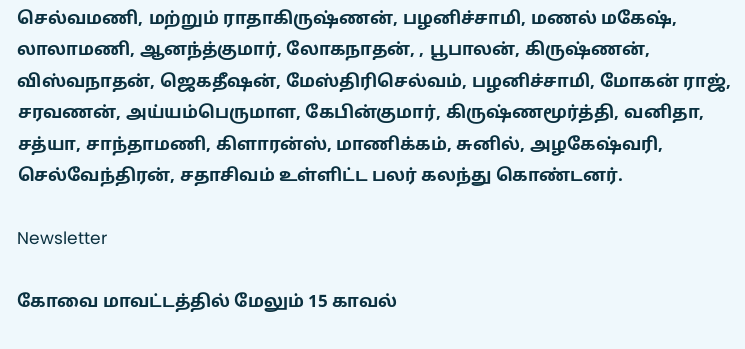செல்வமணி, மற்றும் ராதாகிருஷ்ணன், பழனிச்சாமி, மணல் மகேஷ், லாலாமணி, ஆனந்த்குமார், லோகநாதன், , பூபாலன், கிருஷ்ணன், விஸ்வநாதன், ஜெகதீஷன், மேஸ்திரிசெல்வம், பழனிச்சாமி, மோகன் ராஜ், சரவணன், அய்யம்பெருமாள, கேபின்குமார், கிருஷ்ணமூர்த்தி, வனிதா, சத்யா, சாந்தாமணி, கிளாரன்ஸ், மாணிக்கம், சுனில், அழகேஷ்வரி, செல்வேந்திரன், சதாசிவம் உள்ளிட்ட பலர் கலந்து கொண்டனர்.

Newsletter

கோவை மாவட்டத்தில் மேலும் 15 காவல்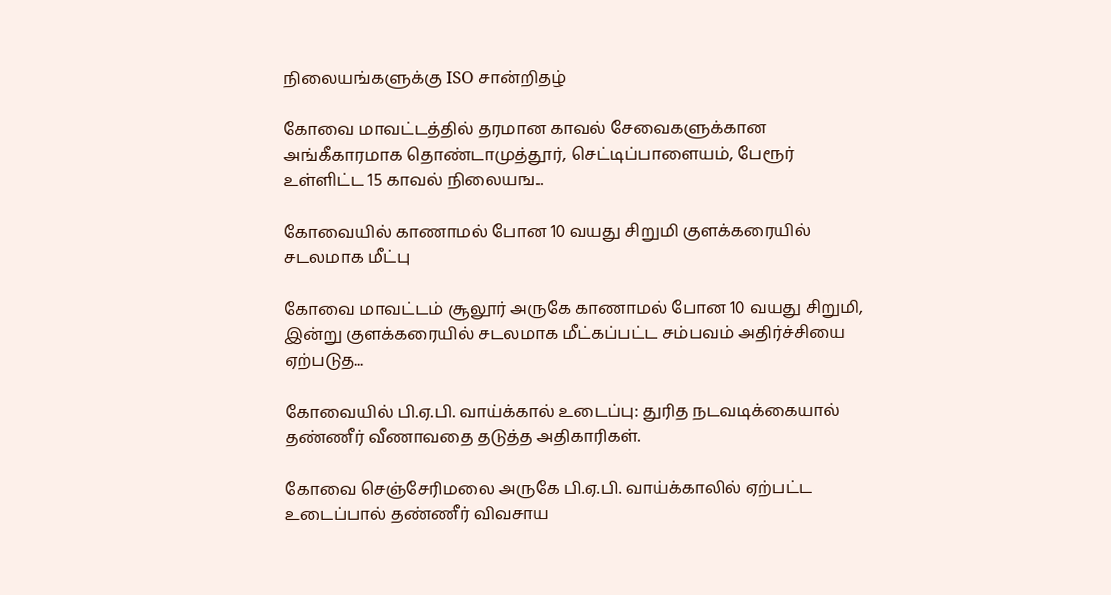நிலையங்களுக்கு ISO சான்றிதழ்

கோவை மாவட்டத்தில் தரமான காவல் சேவைகளுக்கான அங்கீகாரமாக தொண்டாமுத்தூர், செட்டிப்பாளையம், பேரூர் உள்ளிட்ட 15 காவல் நிலையங...

கோவையில் காணாமல் போன 10 வயது சிறுமி குளக்கரையில் சடலமாக மீட்பு

கோவை மாவட்டம் சூலூர் அருகே காணாமல் போன 10 வயது சிறுமி, இன்று குளக்கரையில் சடலமாக மீட்கப்பட்ட சம்பவம் அதிர்ச்சியை ஏற்படுத...

கோவையில் பி.ஏ.பி. வாய்க்கால் உடைப்பு: துரித நடவடிக்கையால் தண்ணீர் வீணாவதை தடுத்த அதிகாரிகள்.

கோவை செஞ்சேரிமலை அருகே பி.ஏ.பி. வாய்க்காலில் ஏற்பட்ட உடைப்பால் தண்ணீர் விவசாய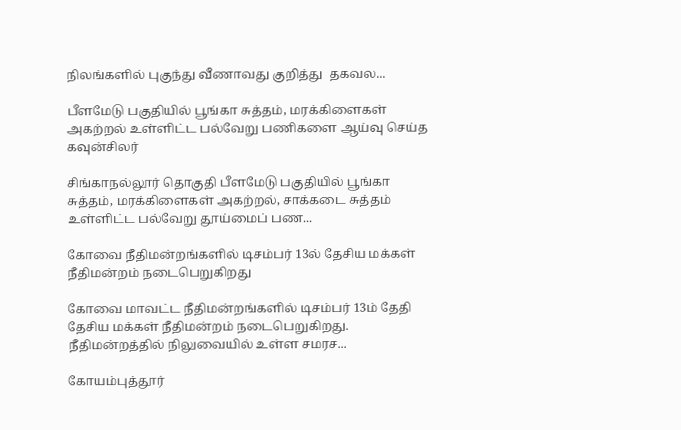நிலங்களில் புகுந்து வீணாவது குறித்து  தகவல...

பீளமேடு பகுதியில் பூங்கா சுத்தம், மரக்கிளைகள் அகற்றல் உள்ளிட்ட பல்வேறு பணிகளை ஆய்வு செய்த கவுன்சிலர்

சிங்காநல்லூர் தொகுதி பீளமேடு பகுதியில் பூங்கா சுத்தம், மரக்கிளைகள் அகற்றல், சாக்கடை சுத்தம் உள்ளிட்ட பல்வேறு தூய்மைப் பண...

கோவை நீதிமன்றங்களில் டிசம்பர் 13ல் தேசிய மக்கள் நீதிமன்றம் நடைபெறுகிறது

கோவை மாவட்ட நீதிமன்றங்களில் டிசம்பர் 13ம் தேதி தேசிய மக்கள் நீதிமன்றம் நடைபெறுகிறது. நீதிமன்றத்தில் நிலுவையில் உள்ள சமரச...

கோயம்புத்தூர்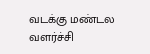வடக்கு மண்டல வளர்ச்சி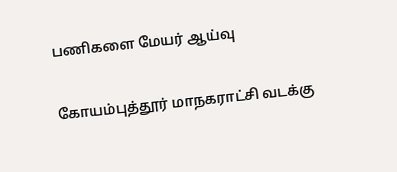பணிகளை மேயர் ஆய்வு

கோயம்புத்தூர் மாநகராட்சி வடக்கு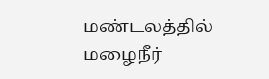மண்டலத்தில் மழைநீர்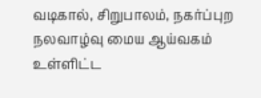வடிகால், சிறுபாலம், நகர்ப்புற நலவாழ்வு மைய ஆய்வகம் உள்ளிட்ட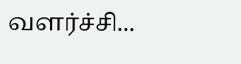வளர்ச்சி...